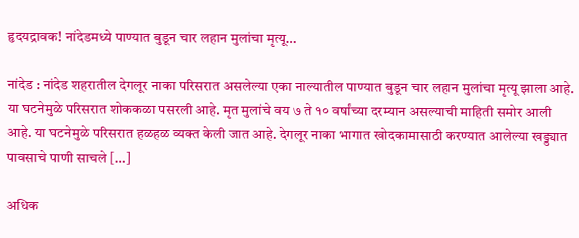हृदयद्रावक! नांदेडमध्ये पाण्यात बुडून चार लहान मुलांचा मृत्यू…

नांदेड : नांदेड शहरातील देगलूर नाका परिसरात असलेल्या एका नाल्यातील पाण्यात बुडून चार लहान मुलांचा मृत्यू झाला आहे. या घटनेमुळे परिसरात शोककळा पसरली आहे. मृत मुलांचे वय ७ ते १० वर्षांच्या दरम्यान असल्याची माहिती समोर आली आहे. या घटनेमुळे परिसरात हळहळ व्यक्त केली जात आहे. देगलूर नाका भागात खोदकामासाठी करण्यात आलेल्या खड्ड्यात पावसाचे पाणी साचले […]

अधिक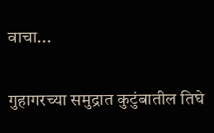वाचा...

गुहागरच्या समुद्रात कुटुंबातील तिघे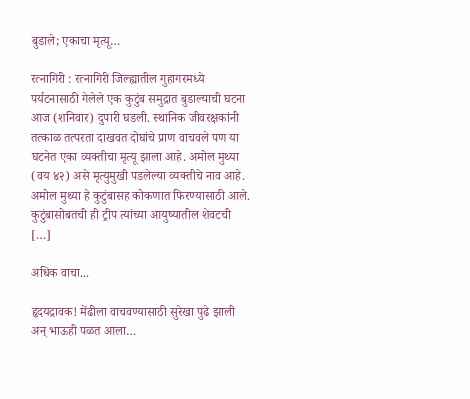बुडाले; एकाचा मृत्यू…

रत्नागिरी : रत्नागिरी जिल्ह्यातील गुहागरमध्ये पर्यटनासाठी गेलेले एक कुटुंब समुद्रात बुडाल्याची घटना आज (शनिवार) दुपारी घडली. स्थानिक जीवरक्षकांनी तत्काळ तत्परता दाखवत दोघांचे प्राण वाचवले पण या घटनेत एका व्यक्तीचा मृत्यू झाला आहे. अमोल मुथ्या (वय ४२) असे मृत्युमुखी पडलेल्या व्यक्तीचे नाव आहे. अमोल मुथ्या हे कुटुंबासह कोकणात फिरण्यासाठी आले. कुटुंबासोबतची ही ट्रीप त्यांच्या आयुष्यातील शेवटची […]

अधिक वाचा...

हृदयद्रावक! मेंढीला वाचवण्यासाठी सुरेखा पुढे झाली अन् भाऊही पळत आला…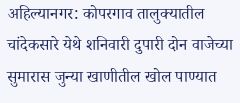अहिल्यानगर: कोपरगाव तालुक्यातील चांदेकसारे येथे शनिवारी दुपारी दोन वाजेच्या सुमारास जुन्या खाणीतील खोल पाण्यात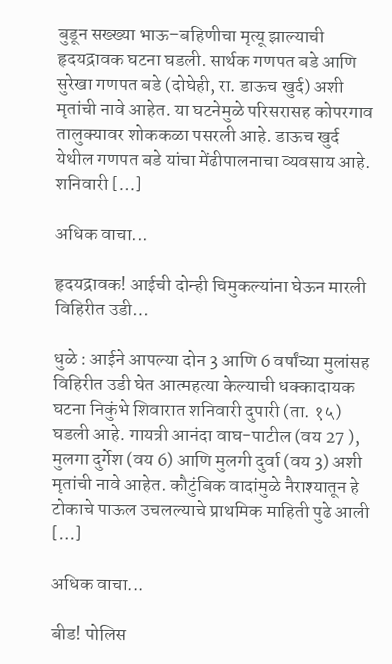बुडून सख्ख्या भाऊ–बहिणीचा मृत्यू झाल्याची हृदयद्रावक घटना घडली. सार्थक गणपत बडे आणि सुरेखा गणपत बडे (दोघेही, रा. डाऊच खुर्द) अशी मृतांची नावे आहेत. या घटनेमुळे परिसरासह कोपरगाव तालुक्यावर शोककळा पसरली आहे. डाऊच खुर्द येथील गणपत बडे यांचा मेंढीपालनाचा व्यवसाय आहे. शनिवारी […]

अधिक वाचा...

हृदयद्रावक! आईची दोन्ही चिमुकल्यांना घेऊन मारली विहिरीत उडी…

धुळे : आईने आपल्या दोन 3 आणि 6 वर्षांच्या मुलांसह विहिरीत उडी घेत आत्महत्या केल्याची धक्कादायक घटना निकुंभे शिवारात शनिवारी दुपारी (ता. १५) घडली आहे. गायत्री आनंदा वाघ-पाटील (वय 27 ), मुलगा दुर्गेश (वय 6) आणि मुलगी दुर्वा (वय 3) अशी मृतांची नावे आहेत. कौटुंबिक वादांमुळे नैराश्यातून हे टोकाचे पाऊल उचलल्याचे प्राथमिक माहिती पुढे आली […]

अधिक वाचा...

बीड! पोलिस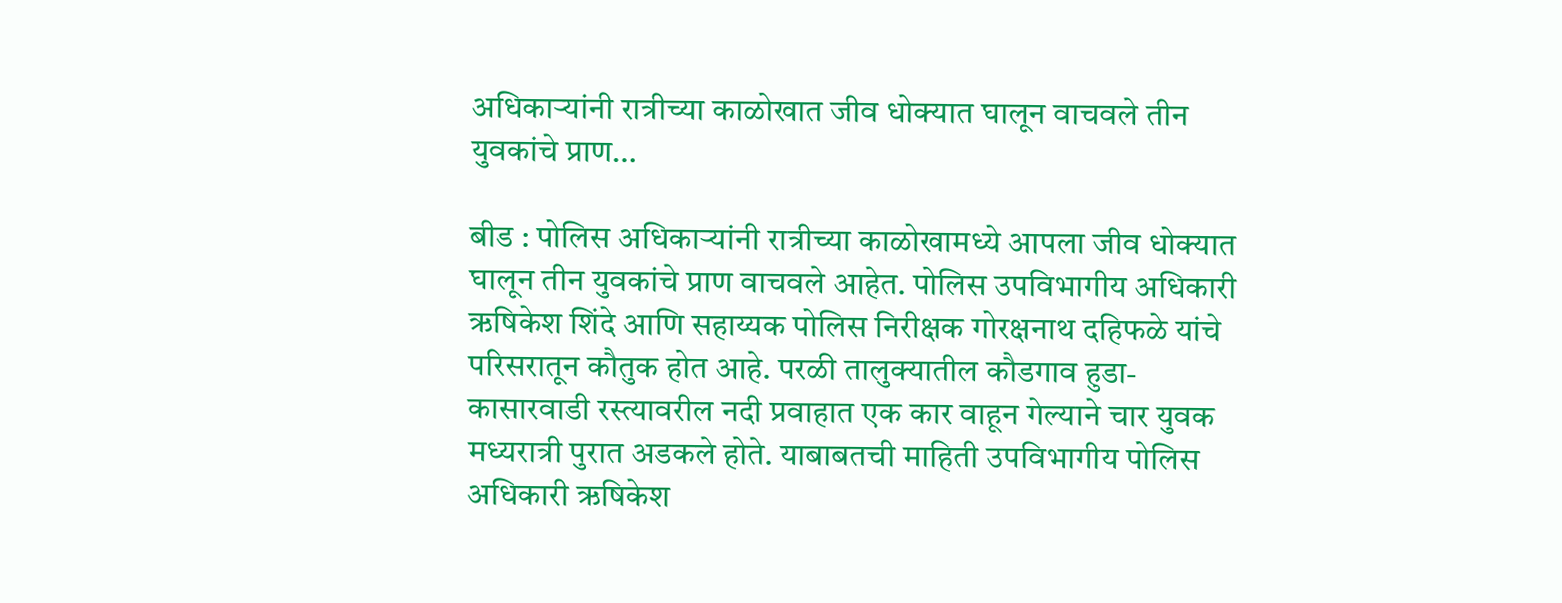अधिकाऱ्यांनी रात्रीच्या काळोखात जीव धोक्यात घालून वाचवले तीन युवकांचे प्राण…

बीड : पोलिस अधिकाऱ्यांनी रात्रीच्या काळोखामध्ये आपला जीव धोक्यात घालून तीन युवकांचे प्राण वाचवले आहेत. पोलिस उपविभागीय अधिकारी ऋषिकेश शिंदे आणि सहाय्यक पोलिस निरीक्षक गोरक्षनाथ दहिफळे यांचे परिसरातून कौतुक होत आहे. परळी तालुक्यातील कौडगाव हुडा-कासारवाडी रस्त्यावरील नदी प्रवाहात एक कार वाहून गेल्याने चार युवक मध्यरात्री पुरात अडकले होते. याबाबतची माहिती उपविभागीय पोलिस अधिकारी ऋषिकेश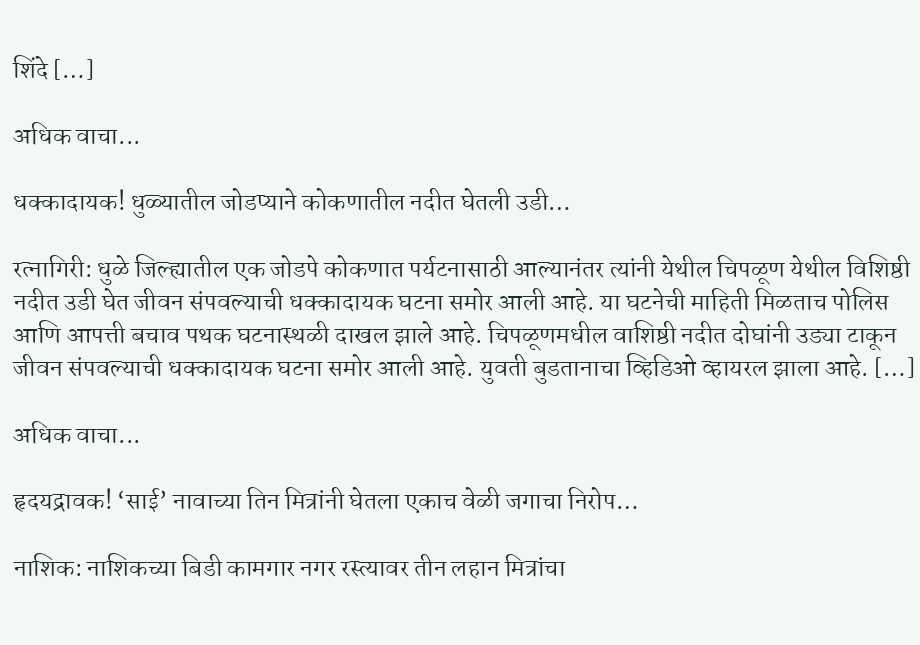शिंदे […]

अधिक वाचा...

धक्कादायक! धुळ्यातील जोडप्याने कोकणातील नदीत घेतली उडी…

रत्नागिरी: धुळे जिल्ह्यातील एक जोडपे कोकणात पर्यटनासाठी आल्यानंतर त्यांनी येथील चिपळूण येथील विशिष्ठी नदीत उडी घेत जीवन संपवल्याची धक्कादायक घटना समोर आली आहे. या घटनेची माहिती मिळताच पोलिस आणि आपत्ती बचाव पथक घटनास्थळी दाखल झाले आहे. चिपळूणमधील वाशिष्ठी नदीत दोघांनी उड्या टाकून जीवन संपवल्याची धक्कादायक घटना समोर आली आहे. युवती बुडतानाचा व्हिडिओ व्हायरल झाला आहे. […]

अधिक वाचा...

हृदयद्रावक! ‘साई’ नावाच्या तिन मित्रांनी घेतला एकाच वेळी जगाचा निरोप…

नाशिक: नाशिकच्या बिडी कामगार नगर रस्त्यावर तीन लहान मित्रांचा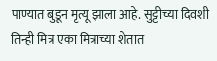पाण्यात बुडून मृत्यू झाला आहे. सुट्टीच्या दिवशी तिन्ही मित्र एका मित्राच्या शेतात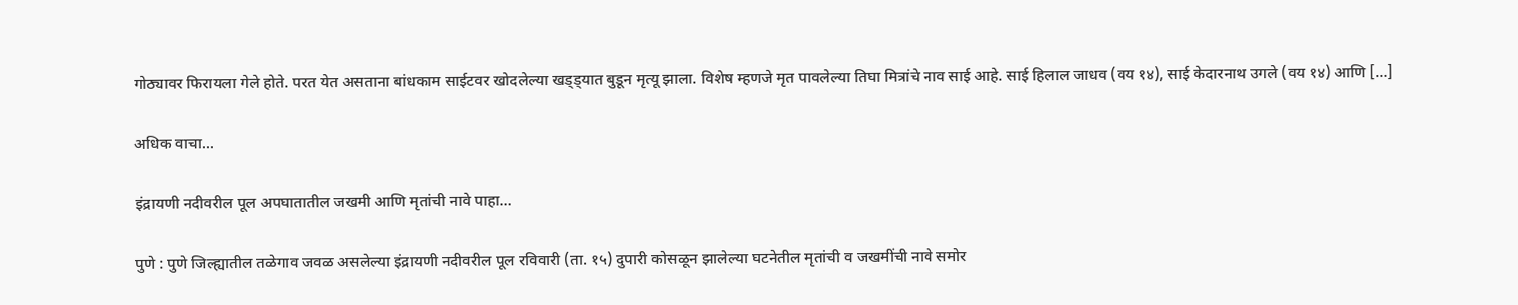गोठ्यावर फिरायला गेले होते. परत येत असताना बांधकाम साईटवर खोदलेल्या खड्ड्यात बुडून मृत्यू झाला. विशेष म्हणजे मृत पावलेल्या तिघा मित्रांचे नाव साई आहे. साई हिलाल जाधव (वय १४), साई केदारनाथ उगले (वय १४) आणि […]

अधिक वाचा...

इंद्रायणी नदीवरील पूल अपघातातील जखमी आणि मृतांची नावे पाहा…

पुणे : पुणे जिल्ह्यातील तळेगाव जवळ असलेल्या इंद्रायणी नदीवरील पूल रविवारी (ता. १५) दुपारी कोसळून झालेल्या घटनेतील मृतांची व जखमींची नावे समोर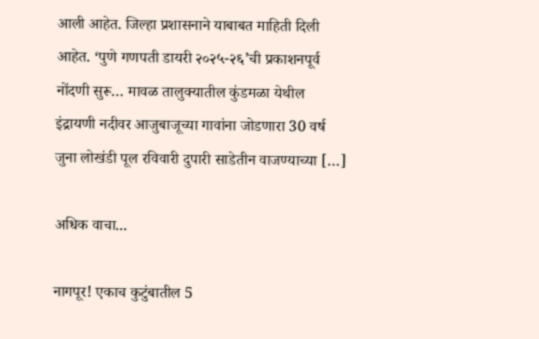आली आहेत. जिल्‍हा प्रशासनाने याबाबत माहिती दिली आहेत. ‘पुणे गणपती डायरी २०२५-२६’ची प्रकाशनपूर्व नोंदणी सुरू… मावळ तालुक्यातील कुंडमळा येथील इंद्रायणी नदीवर आजुबाजूच्या गावांना जोडणारा 30 वर्ष जुना लोखंडी पूल रविवारी दुपारी साडेतीन वाजण्याच्या […]

अधिक वाचा...

नागपूर! एकाच कुटुंबातील 5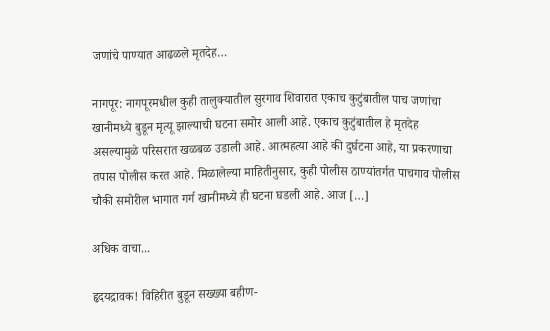जणांचे पाण्यात आढळले मृतदेह…

नागपूर: नागपूरमधील कुही तालुक्यातील सुरगाव शिवारात एकाच कुटुंबातील पाच जणांचा खानीमध्ये बुडून मृत्यू झाल्याची घटना समोर आली आहे. एकाच कुटुंबातील हे मृतदेह असल्यामुळे परिसरात खळबळ उडाली आहे. आत्महत्या आहे की दुर्घटना आहे, या प्रकरणाचा तपास पोलीस करत आहे. मिळालेल्या माहितीनुसार, कुही पोलीस ठाण्यांतर्गत पाचगाव पोलीस चौकी समोरील भागात गर्ग खानीमध्ये ही घटना घडली आहे. आज […]

अधिक वाचा...

हृदयद्रावक! विहिरीत बुडून सख्ख्या बहीण-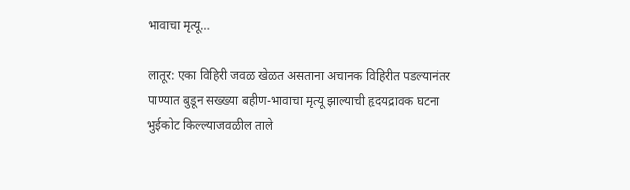भावाचा मृत्यू…

लातूर: एका विहिरी जवळ खेळत असताना अचानक विहिरीत पडल्यानंतर पाण्यात बुडून सख्ख्या बहीण-भावाचा मृत्यू झाल्याची हृदयद्रावक घटना भुईकोट किल्ल्याजवळील ताले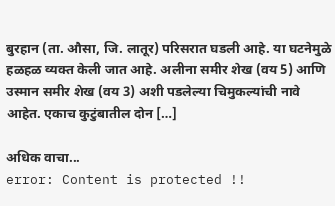बुरहान (ता. औसा, जि. लातूर) परिसरात घडली आहे. या घटनेमुळे हळहळ व्यक्त केली जात आहे. अलीना समीर शेख (वय 5) आणि उस्मान समीर शेख (वय 3) अशी पडलेल्या चिमुकल्यांची नावे आहेत. एकाच कुटुंबातील दोन […]

अधिक वाचा...
error: Content is protected !!